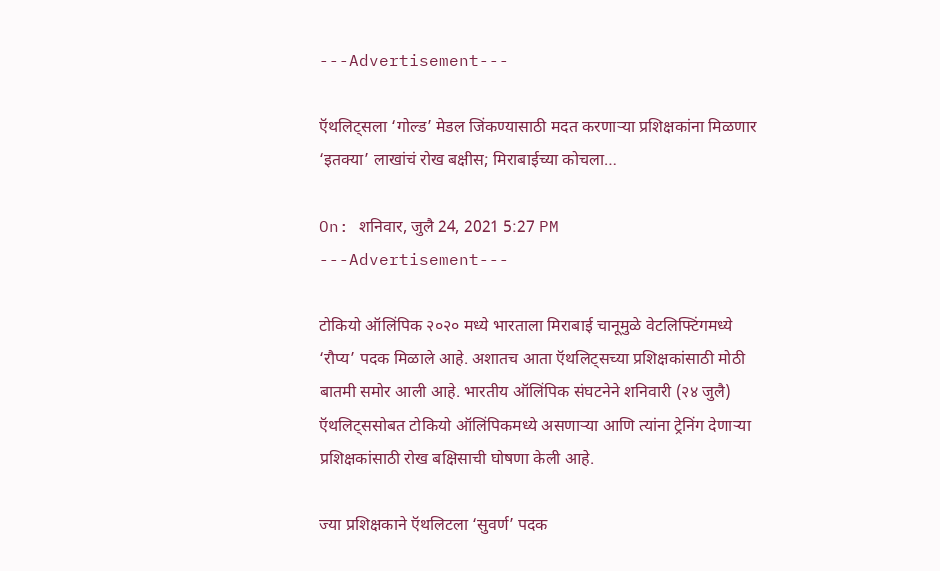---Advertisement---

ऍथलिट्सला ‘गोल्ड’ मेडल जिंकण्यासाठी मदत करणाऱ्या प्रशिक्षकांना मिळणार ‘इतक्या’ लाखांचं रोख बक्षीस; मिराबाईच्या कोचला…

On: शनिवार, जुलै 24, 2021 5:27 PM
---Advertisement---

टोकियो ऑलिंपिक २०२० मध्ये भारताला मिराबाई चानूमुळे वेटलिफ्टिंगमध्ये ‘रौप्य’ पदक मिळाले आहे. अशातच आता ऍथलिट्सच्या प्रशिक्षकांसाठी मोठी बातमी समोर आली आहे. भारतीय ऑलिंपिक संघटनेने शनिवारी (२४ जुलै) ऍथलिट्ससोबत टोकियो ऑलिंपिकमध्ये असणाऱ्या आणि त्यांना ट्रेनिंग देणाऱ्या प्रशिक्षकांसाठी रोख बक्षिसाची घोषणा केली आहे.

ज्या प्रशिक्षकाने ऍथलिटला ‘सुवर्ण’ पदक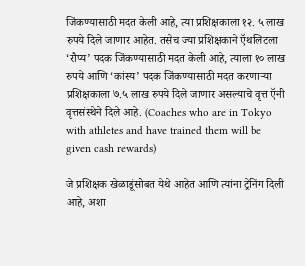जिंकण्यासाठी मदत केली आहे, त्या प्रशिक्षकाला १२. ५ लाख रुपये दिले जाणार आहेत. तसेच ज्या प्रशिक्षकाने ऍथलिटला ‘रौप्य’ पदक जिंकण्यासाठी मदत केली आहे, त्याला १० लाख रुपये आणि ‘कांस्य’ पदक जिंकण्यासाठी मदत करणाऱ्या प्रशिक्षकाला ७.५ लाख रुपये दिले जाणार असल्याचे वृत्त ऍनी वृत्तसंस्थेने दिले आहे. (Coaches who are in Tokyo with athletes and have trained them will be given cash rewards)

जे प्रशिक्षक खेळाडूंसोबत येथे आहेत आणि त्यांना ट्रेनिंग दिली आहे, अशा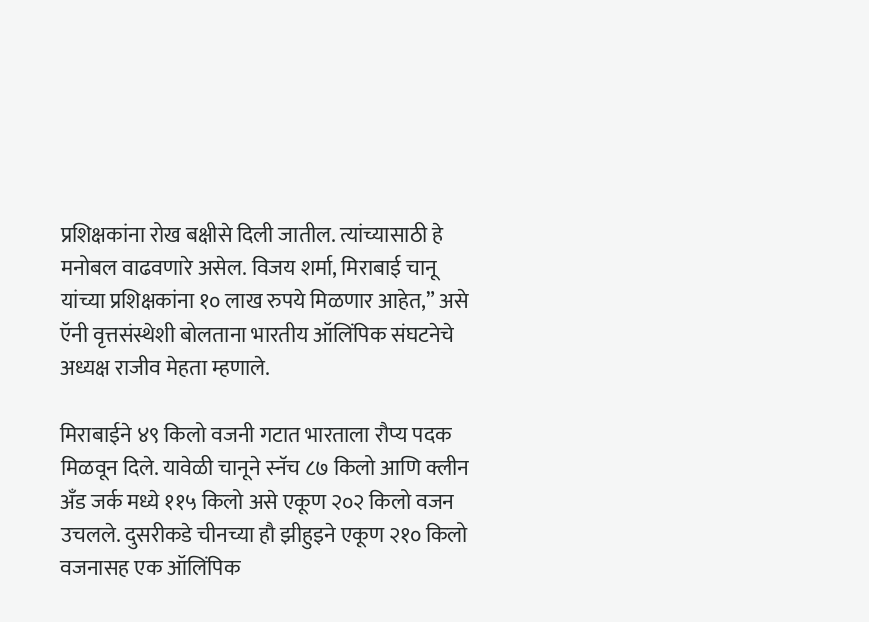प्रशिक्षकांना रोख बक्षीसे दिली जातील. त्यांच्यासाठी हे मनोबल वाढवणारे असेल. विजय शर्मा, मिराबाई चानू यांच्या प्रशिक्षकांना १० लाख रुपये मिळणार आहेत,” असे ऍनी वृत्तसंस्थेशी बोलताना भारतीय ऑलिंपिक संघटनेचे अध्यक्ष राजीव मेहता म्हणाले.

मिराबाईने ४९ किलो वजनी गटात भारताला रौप्य पदक मिळवून दिले. यावेळी चानूने स्नॅच ८७ किलो आणि क्लीन अँड जर्क मध्ये ११५ किलो असे एकूण २०२ किलो वजन उचलले. दुसरीकडे चीनच्या हौ झीहुइने एकूण २१० किलो वजनासह एक ऑलिंपिक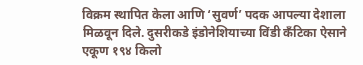विक्रम स्थापित केला आणि ‘सुवर्ण’ पदक आपल्या देशाला मिळवून दिले. दुसरीकडे इंडोनेशियाच्या विंडी कँटिका ऐसाने एकूण १९४ किलो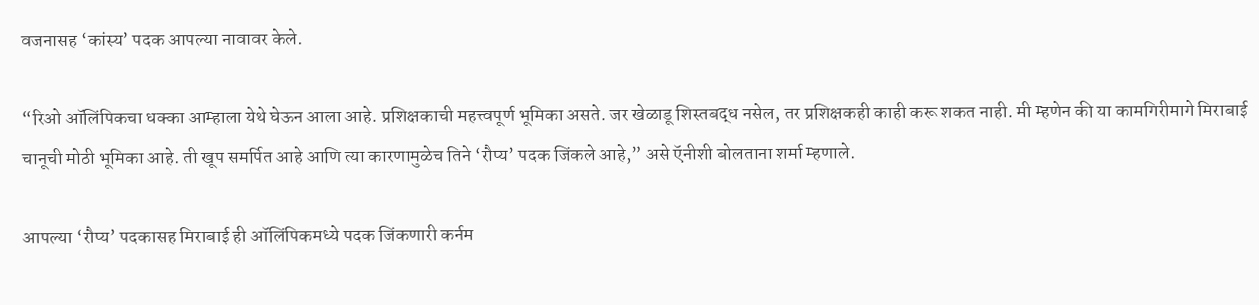वजनासह ‘कांस्य’ पदक आपल्या नावावर केले.

“रिओ ऑलिंपिकचा धक्का आम्हाला येथे घेऊन आला आहे. प्रशिक्षकाची महत्त्वपूर्ण भूमिका असते. जर खेळाडू शिस्तबद्ध नसेल, तर प्रशिक्षकही काही करू शकत नाही. मी म्हणेन की या कामगिरीमागे मिराबाई चानूची मोठी भूमिका आहे. ती खूप समर्पित आहे आणि त्या कारणामुळेच तिने ‘रौप्य’ पदक जिंकले आहे,” असे ऍनीशी बोलताना शर्मा म्हणाले.

आपल्या ‘रौप्य’ पदकासह मिराबाई ही ऑलिंपिकमध्ये पदक जिंकणारी कर्नम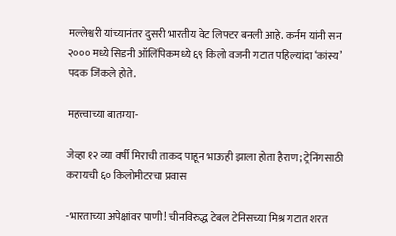मल्लेश्वरी यांच्यानंतर दुसरी भारतीय वेट लिफ्टर बनली आहे. कर्नम यांनी सन २००० मध्ये सिडनी ऑलिंपिकमध्ये ६९ किलो वजनी गटात पहिल्यांदा ‘कांस्य’ पदक जिंकले होते.

महत्त्वाच्या बातम्या-

जेव्हा १२ व्या वर्षी मिराची ताकद पाहून भाऊही झाला होता हैराण; ट्रेनिंगसाठी करायची ६० किलोमीटरचा प्रवास

-भारताच्या अपेक्षांवर पाणी! चीनविरुद्ध टेबल टेनिसच्या मिश्र गटात शरत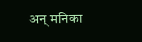अन् मनिका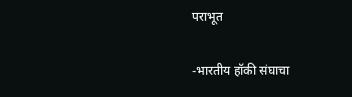पराभूत

-भारतीय हॉकी संघाचा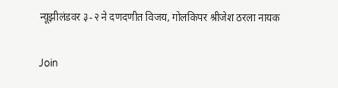न्यूझीलंडवर ३-२ ने दणदणीत विजय, गोलकिपर श्रीजेश ठरला नायक

Join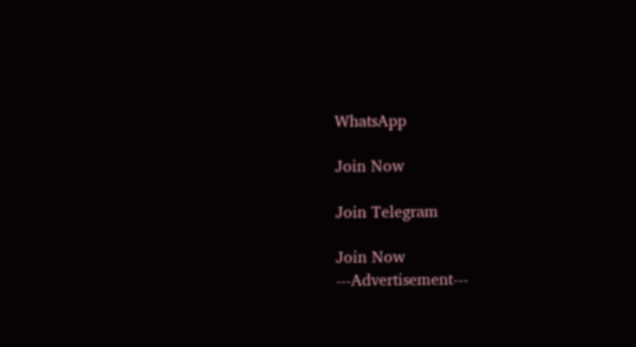WhatsApp

Join Now

Join Telegram

Join Now
---Advertisement---